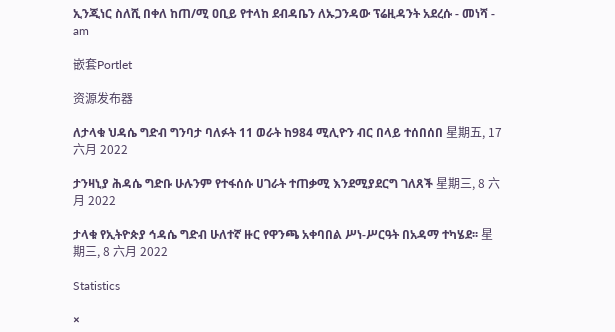ኢንጂነር ስለሺ በቀለ ከጠ/ሚ ዐቢይ የተላከ ደብዳቤን ለኡጋንዳው ፕሬዚዳንት አደረሱ - መነሻ - am

嵌套Portlet

资源发布器

ለታላቁ ህዳሴ ግድብ ግንባታ ባለፉት 11 ወራት ከ984 ሚሊዮን ብር በላይ ተሰበሰበ 星期五, 17 六月 2022

ታንዛኒያ ሕዳሴ ግድቡ ሁሉንም የተፋሰሱ ሀገራት ተጠቃሚ እንደሚያደርግ ገለጸች 星期三, 8 六月 2022

ታላቁ የኢትዮጵያ ኅዳሴ ግድብ ሁለተኛ ዙር የዋንጫ አቀባበል ሥነ-ሥርዓት በአዳማ ተካሄደ፡፡ 星期三, 8 六月 2022

Statistics

×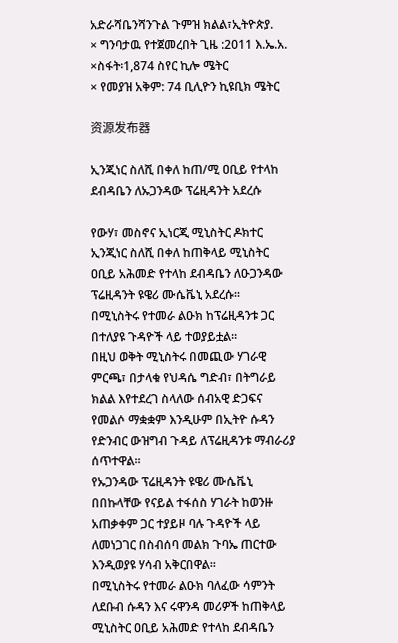አድራሻቤንሻንጉል ጉምዝ ክልል፣ኢትዮጵያ.
× ግንባታዉ የተጀመረበት ጊዜ :2011 እ.ኤ.አ.
×ስፋት፡1,874 ስየር ኪሎ ሜትር
× የመያዝ አቅም: 74 ቢሊዮን ኪዩቢክ ሜትር

资源发布器

ኢንጂነር ስለሺ በቀለ ከጠ/ሚ ዐቢይ የተላከ ደብዳቤን ለኡጋንዳው ፕሬዚዳንት አደረሱ

የውሃ፣ መስኖና ኢነርጂ ሚኒስትር ዶክተር ኢንጂነር ስለሺ በቀለ ከጠቅላይ ሚኒስትር ዐቢይ አሕመድ የተላከ ደብዳቤን ለዑጋንዳው ፕሬዚዳንት ዩዌሪ ሙሴቬኒ አደረሱ፡፡
በሚኒስትሩ የተመራ ልዑክ ከፕሬዚዳንቱ ጋር በተለያዩ ጉዳዮች ላይ ተወያይቷል፡፡
በዚህ ወቅት ሚኒስትሩ በመጪው ሃገራዊ ምርጫ፣ በታላቁ የህዳሴ ግድብ፣ በትግራይ ክልል እየተደረገ ስላለው ሰብአዊ ድጋፍና የመልሶ ማቋቋም እንዲሁም በኢትዮ ሱዳን የድንብር ውዝግብ ጉዳይ ለፕሬዚዳንቱ ማብራሪያ ሰጥተዋል፡፡
የኡጋንዳው ፕሬዚዳንት ዩዌሪ ሙሴቬኒ በበኩላቸው የናይል ተፋሰስ ሃገራት ከወንዙ አጠቃቀም ጋር ተያይዞ ባሉ ጉዳዮች ላይ ለመነጋገር በስብሰባ መልክ ጉባኤ ጠርተው እንዲወያዩ ሃሳብ አቅርበዋል፡፡
በሚኒስትሩ የተመራ ልዑክ ባለፈው ሳምንት ለደቡብ ሱዳን እና ሩዋንዳ መሪዎች ከጠቅላይ ሚኒስትር ዐቢይ አሕመድ የተላከ ደብዳቤን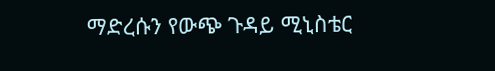ማድረሱን የውጭ ጉዳይ ሚኒስቴር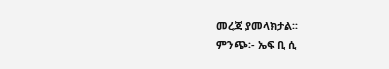መረጃ ያመላክታል፡፡
ምንጭ፡- ኤፍ ቢ ሲ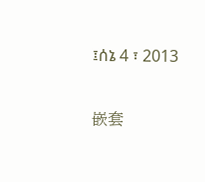፤ሰኔ 4 ፣ 2013

嵌套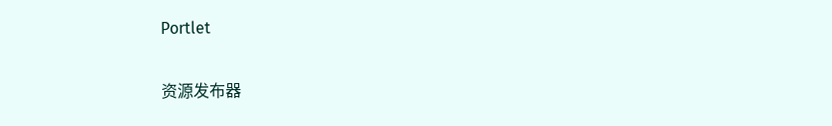Portlet

资源发布器